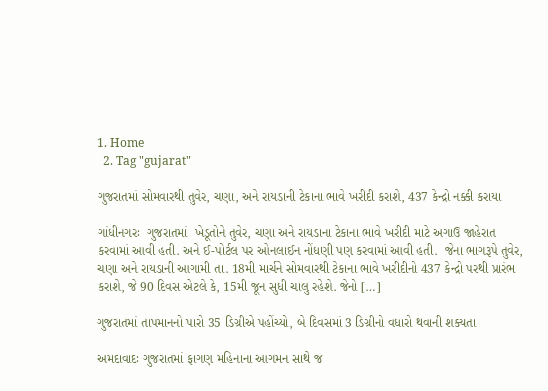1. Home
  2. Tag "gujarat"

ગુજરાતમાં સોમવારથી તુવેર, ચણા, અને રાયડાની ટેકાના ભાવે ખરીદી કરાશે, 437 કેન્દ્રો નક્કી કરાયા

ગાંધીનગરઃ  ગુજરાતમાં  ખેડૂતોને તુવેર, ચણા અને રાયડાના ટેકાના ભાવે ખરીદી માટે અગાઉ જાહેરાત કરવામાં આવી હતી. અને ઈ-પોર્ટલ પર ઓનલાઈન નોંધણી પણ કરવામાં આવી હતી.  જેના ભાગરૂપે તુવેર, ચણા અને રાયડાની આગામી તા. 18મી માર્ચને સોમવારથી ટેકાના ભાવે ખરીદીનો 437 કેન્દ્રો પરથી પ્રારંભ કરાશે, જે 90 દિવસ એટલે કે, 15મી જૂન સુધી ચાલુ રહેશે. જેનો […]

ગુજરાતમાં તાપમાનનો પારો 35 ડિગ્રીએ પહોંચ્યો, બે દિવસમાં 3 ડિગ્રીનો વધારો થવાની શક્યતા

અમદાવાદઃ ગુજરાતમાં ફાગણ મહિનાના આગમન સાથે જ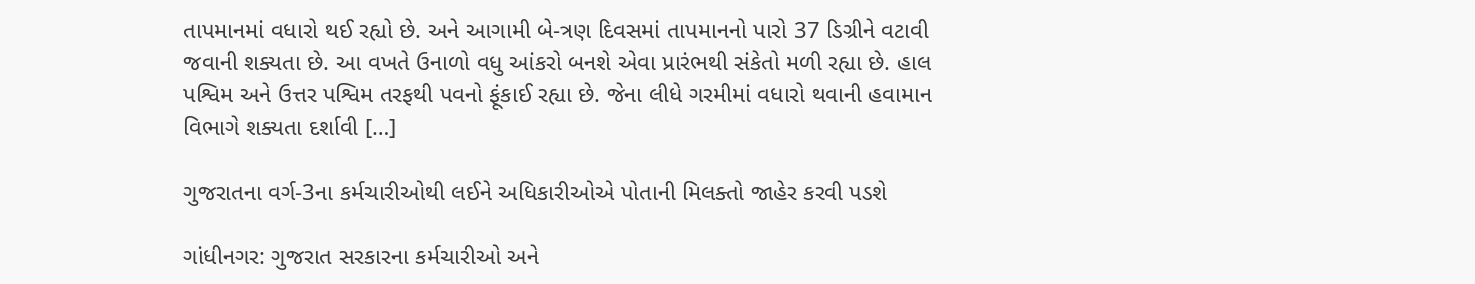તાપમાનમાં વધારો થઈ રહ્યો છે. અને આગામી બે-ત્રણ દિવસમાં તાપમાનનો પારો 37 ડિગ્રીને વટાવી જવાની શક્યતા છે. આ વખતે ઉનાળો વધુ આંકરો બનશે એવા પ્રારંભથી સંકેતો મળી રહ્યા છે. હાલ પશ્વિમ અને ઉત્તર પશ્વિમ તરફથી પવનો ફૂંકાઈ રહ્યા છે. જેના લીધે ગરમીમાં વધારો થવાની હવામાન વિભાગે શક્યતા દર્શાવી […]

ગુજરાતના વર્ગ-3ના કર્મચારીઓથી લઈને અધિકારીઓએ પોતાની મિલક્તો જાહેર કરવી પડશે

ગાંધીનગર: ગુજરાત સરકારના કર્મચારીઓ અને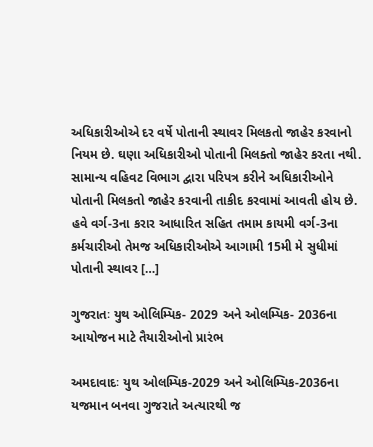અધિકારીઓએ દર વર્ષે પોતાની સ્થાવર મિલકતો જાહેર કરવાનો નિયમ છે. ઘણા અધિકારીઓ પોતાની મિલક્તો જાહેર કરતા નથી. સામાન્ય વહિવટ વિભાગ દ્વારા પરિપત્ર કરીને અધિકારીઓને પોતાની મિલકતો જાહેર કરવાની તાકીદ કરવામાં આવતી હોય છે. હવે વર્ગ-3ના કરાર આધારિત સહિત તમામ કાયમી વર્ગ-3ના કર્મચારીઓ તેમજ અધિકારીઓએ આગામી 15મી મે સુધીમાં પોતાની સ્થાવર […]

ગુજરાતઃ યુથ ઓલિમ્પિક- 2029 અને ઓલમ્પિક- 2036ના આયોજન માટે તૈયારીઓનો પ્રારંભ

અમદાવાદઃ યુથ ઓલમ્પિક-2029 અને ઓલિમ્પિક-2036ના યજમાન બનવા ગુજરાતે અત્યારથી જ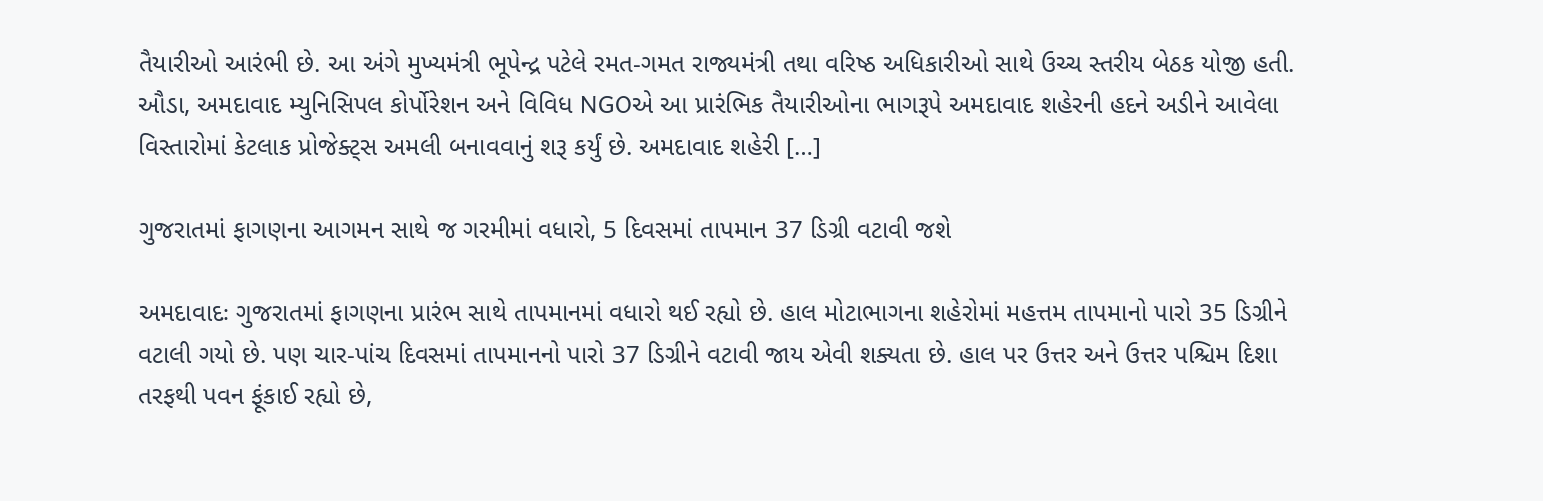તૈયારીઓ આરંભી છે. આ અંગે મુખ્યમંત્રી ભૂપેન્દ્ર પટેલે રમત-ગમત રાજ્યમંત્રી તથા વરિષ્ઠ અધિકારીઓ સાથે ઉચ્ચ સ્તરીય બેઠક યોજી હતી. ઔડા, અમદાવાદ મ્યુનિસિપલ કોર્પોરેશન અને વિવિધ NGOએ આ પ્રારંભિક તૈયારીઓના ભાગરૂપે અમદાવાદ શહેરની હદને અડીને આવેલા વિસ્તારોમાં કેટલાક પ્રોજેક્ટ્સ અમલી બનાવવાનું શરૂ કર્યું છે. અમદાવાદ શહેરી […]

ગુજરાતમાં ફાગણના આગમન સાથે જ ગરમીમાં વધારો, 5 દિવસમાં તાપમાન 37 ડિગ્રી વટાવી જશે

અમદાવાદઃ ગુજરાતમાં ફાગણના પ્રારંભ સાથે તાપમાનમાં વધારો થઈ રહ્યો છે. હાલ મોટાભાગના શહેરોમાં મહત્તમ તાપમાનો પારો 35 ડિગ્રીને વટાલી ગયો છે. પણ ચાર-પાંચ દિવસમાં તાપમાનનો પારો 37 ડિગ્રીને વટાવી જાય એવી શક્યતા છે. હાલ પર ઉત્તર અને ઉત્તર પશ્ચિમ દિશા તરફથી પવન ફૂંકાઈ રહ્યો છે,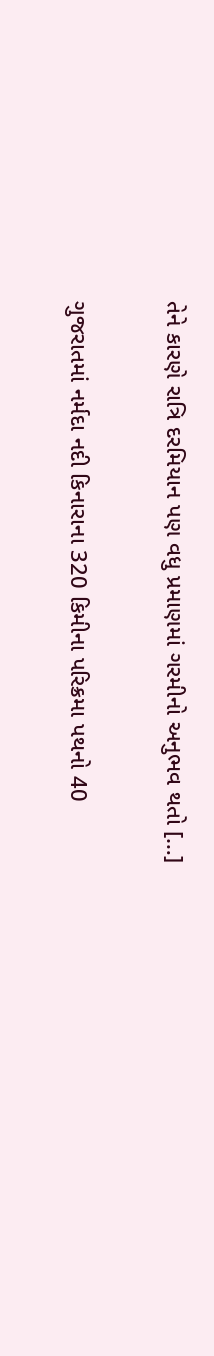તેને કારણે રાત્રિ દરમિયાન પણ વધુ પ્રમાણમાં ગરમીનો અનુભવ થતો […]

ગુજરાતમાં નર્મદા નદી કિનારાના 320 કિમીના પરિક્રમા પથનો 40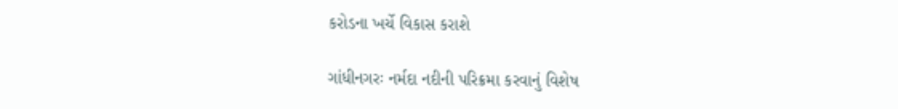કરોડના ખર્ચે વિકાસ કરાશે

ગાંધીનગરઃ નર્મદા નદીની પરિક્રમા કરવાનું વિશેષ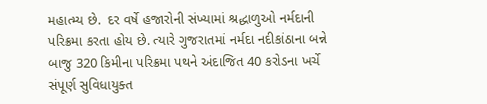મહાત્મ્ય છે.  દર વર્ષે હજારોની સંખ્યામાં શ્રદ્ધાળુઓ નર્મદાની પરિક્રમા કરતા હોય છે. ત્યારે ગુજરાતમાં નર્મદા નદીકાંઠાના બન્ને બાજુ 320 કિમીના પરિક્રમા પથને અંદાજિત 40 કરોડના ખર્ચે સંપૂર્ણ સુવિધાયુક્ત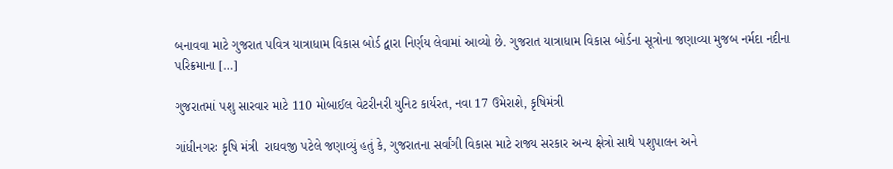બનાવવા માટે ગુજરાત પવિત્ર યાત્રાધામ વિકાસ બોર્ડ દ્વારા નિર્ણય લેવામાં આવ્યો છે. ગુજરાત યાત્રાધામ વિકાસ બોર્ડના સૂત્રોના જણાવ્યા મુજબ નર્મદા નદીના પરિક્રમાના […]

ગુજરાતમાં પશુ સારવાર માટે 110 મોબાઈલ વેટરીનરી યુનિટ કાર્યરત, નવા 17 ઉમેરાશે, કૃષિમંત્રી

ગાંધીનગરઃ કૃષિ મંત્રી  રાઘવજી પટેલે જણાવ્યું હતું કે, ગુજરાતના સર્વાંગી વિકાસ માટે રાજ્ય સરકાર અન્ય ક્ષેત્રો સાથે પશુપાલન અને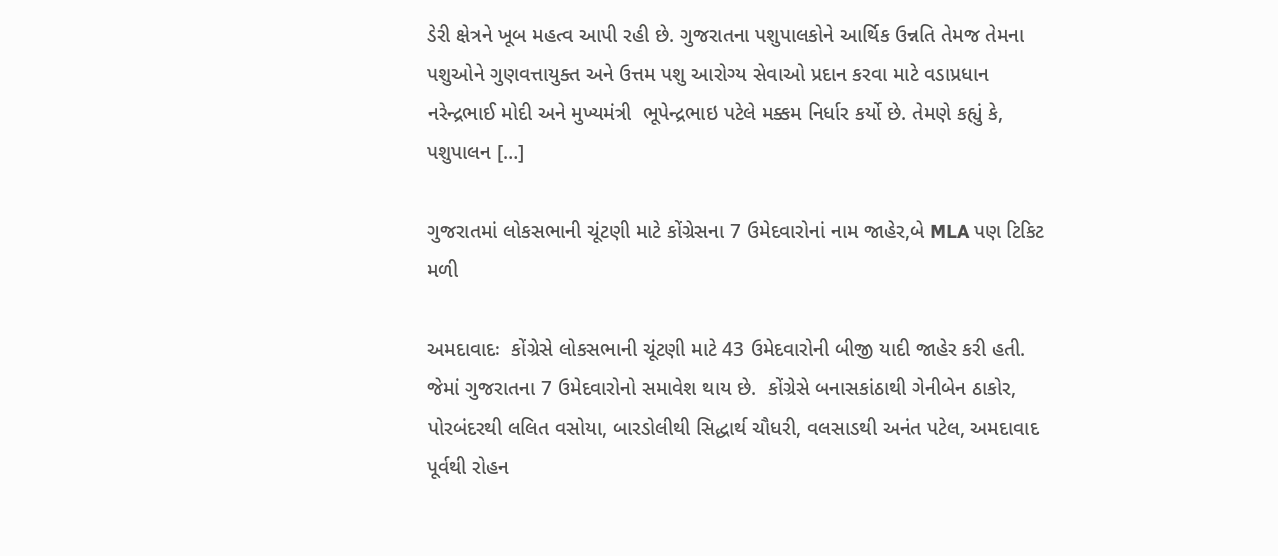ડેરી ક્ષેત્રને ખૂબ મહત્વ આપી રહી છે. ગુજરાતના પશુપાલકોને આર્થિક ઉન્નતિ તેમજ તેમના પશુઓને ગુણવત્તાયુક્ત અને ઉત્તમ પશુ આરોગ્ય સેવાઓ પ્રદાન કરવા માટે વડાપ્રધાન  નરેન્દ્રભાઈ મોદી અને મુખ્યમંત્રી  ભૂપેન્દ્રભાઇ પટેલે મક્કમ નિર્ધાર કર્યો છે. તેમણે કહ્યું કે, પશુપાલન […]

ગુજરાતમાં લોકસભાની ચૂંટણી માટે કોંગ્રેસના 7 ઉમેદવારોનાં નામ જાહેર,બે MLA પણ ટિકિટ મળી

અમદાવાદઃ  કોંગ્રેસે લોકસભાની ચૂંટણી માટે 43 ઉમેદવારોની બીજી યાદી જાહેર કરી હતી. જેમાં ગુજરાતના 7 ઉમેદવારોનો સમાવેશ થાય છે.  કોંગ્રેસે બનાસકાંઠાથી ગેનીબેન ઠાકોર, પોરબંદરથી લલિત વસોયા, બારડોલીથી સિદ્ધાર્થ ચૌધરી, વલસાડથી અનંત પટેલ, અમદાવાદ પૂર્વથી રોહન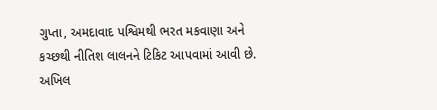ગુપ્તા, અમદાવાદ પશ્વિમથી ભરત મકવાણા અને કચ્છથી નીતિશ લાલનને ટિકિટ આપવામાં આવી છે. અખિલ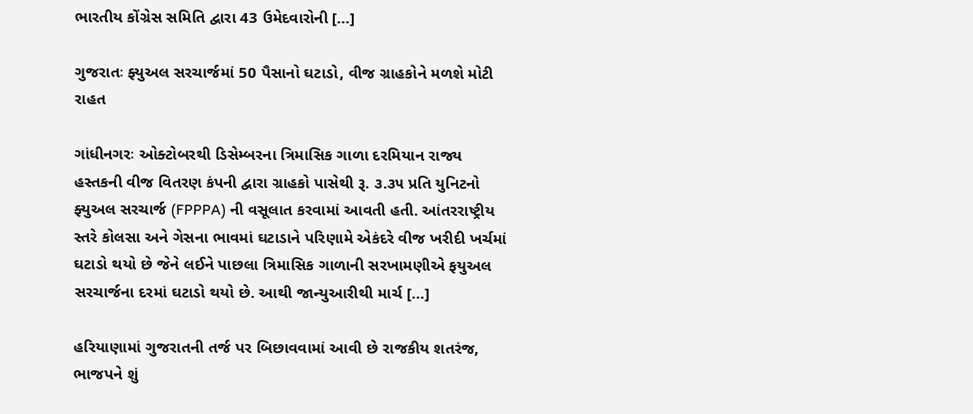ભારતીય કોંગ્રેસ સમિતિ દ્વારા 43 ઉમેદવારોની […]

ગુજરાતઃ ફ્યુઅલ સરચાર્જમાં 50 પૈસાનો ઘટાડો, વીજ ગ્રાહકોને મળશે મોટી રાહત

ગાંધીનગરઃ ઓક્ટોબરથી ડિસેમ્બરના ત્રિમાસિક ગાળા દરમિયાન રાજ્ય હસ્તકની વીજ વિતરણ કંપની દ્વારા ગ્રાહકો પાસેથી રૂ. ૩.૩૫ પ્રતિ યુનિટનો ફ્યુઅલ સરચાર્જ (FPPPA) ની વસૂલાત કરવામાં આવતી હતી. આંતરરાષ્ટ્રીય સ્તરે કોલસા અને ગેસના ભાવમાં ઘટાડાને પરિણામે એકંદરે વીજ ખરીદી ખર્ચમાં ઘટાડો થયો છે જેને લઈને પાછલા ત્રિમાસિક ગાળાની સરખામણીએ ફયુઅલ સરચાર્જના દરમાં ઘટાડો થયો છે. આથી જાન્યુઆરીથી માર્ચ […]

હરિયાણામાં ગુજરાતની તર્જ પર બિછાવવામાં આવી છે રાજકીય શતરંજ, ભાજપને શું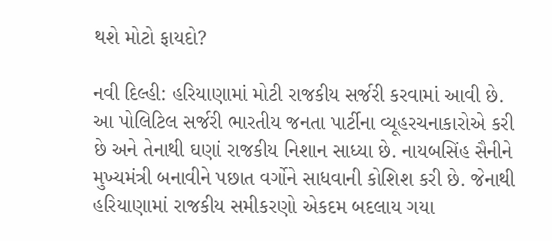થશે મોટો ફાયદો?

નવી દિલ્હી: હરિયાણામાં મોટી રાજકીય સર્જરી કરવામાં આવી છે. આ પોલિટિલ સર્જરી ભારતીય જનતા પાર્ટીના વ્યૂહરચનાકારોએ કરી છે અને તેનાથી ઘણાં રાજકીય નિશાન સાધ્યા છે. નાયબસિંહ સૈનીને મુખ્યમંત્રી બનાવીને પછાત વર્ગોને સાધવાની કોશિશ કરી છે. જેનાથી હરિયાણામાં રાજકીય સમીકરણો એકદમ બદલાય ગયા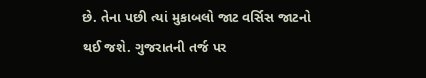છે. તેના પછી ત્યાં મુકાબલો જાટ વર્સિસ જાટનો થઈ જશે. ગુજરાતની તર્જ પર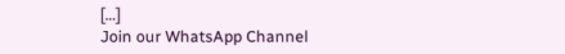[…]
Join our WhatsApp Channel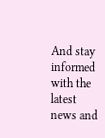And stay informed with the latest news and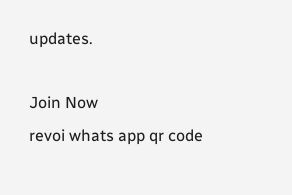updates.

Join Now
revoi whats app qr code